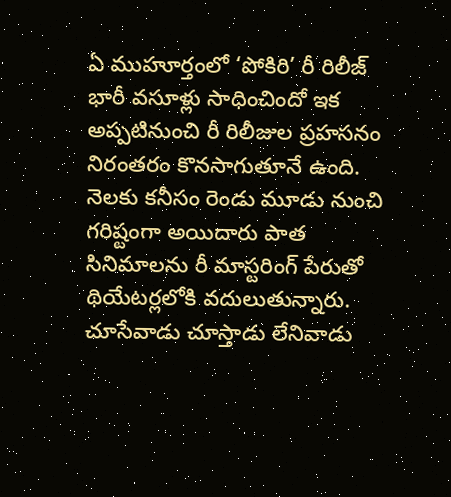ఏ ముహూర్తంలో ‘పోకిరి’ రీ రిలీజ్ భారీ వసూళ్లు సాధించిందో ఇక అప్పటినుంచి రీ రిలీజుల ప్రహసనం నిరంతరం కొనసాగుతూనే ఉంది. నెలకు కనీసం రెండు మూడు నుంచి గరిష్టంగా అయిదారు పాత సినిమాలను రీ మాస్టరింగ్ పేరుతో థియేటర్లలోకి వదులుతున్నారు. చూసేవాడు చూస్తాడు లేనివాడు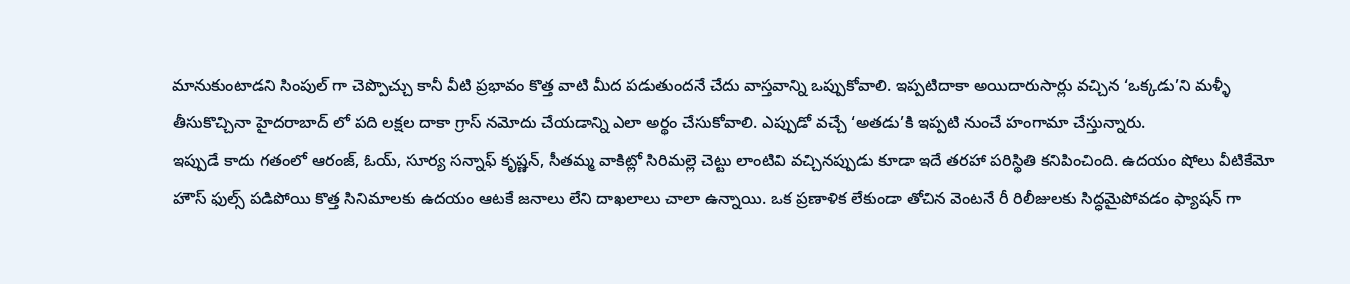మానుకుంటాడని సింపుల్ గా చెప్పొచ్చు కానీ వీటి ప్రభావం కొత్త వాటి మీద పడుతుందనే చేదు వాస్తవాన్ని ఒప్పుకోవాలి. ఇప్పటిదాకా అయిదారుసార్లు వచ్చిన ‘ఒక్కడు’ని మళ్ళీ తీసుకొచ్చినా హైదరాబాద్ లో పది లక్షల దాకా గ్రాస్ నమోదు చేయడాన్ని ఎలా అర్థం చేసుకోవాలి. ఎప్పుడో వచ్చే ‘అతడు’కి ఇప్పటి నుంచే హంగామా చేస్తున్నారు.
ఇప్పుడే కాదు గతంలో ఆరంజ్, ఓయ్, సూర్య సన్నాఫ్ కృష్ణన్, సీతమ్మ వాకిట్లో సిరిమల్లె చెట్టు లాంటివి వచ్చినప్పుడు కూడా ఇదే తరహా పరిస్థితి కనిపించింది. ఉదయం షోలు వీటికేమో హౌస్ ఫుల్స్ పడిపోయి కొత్త సినిమాలకు ఉదయం ఆటకే జనాలు లేని దాఖలాలు చాలా ఉన్నాయి. ఒక ప్రణాళిక లేకుండా తోచిన వెంటనే రీ రిలీజులకు సిద్ధమైపోవడం ఫ్యాషన్ గా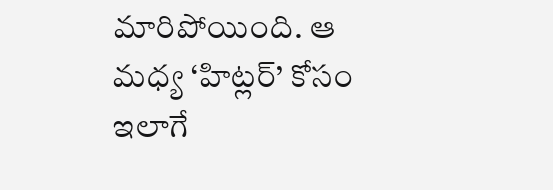మారిపోయింది. ఆ మధ్య ‘హిట్లర్’ కోసం ఇలాగే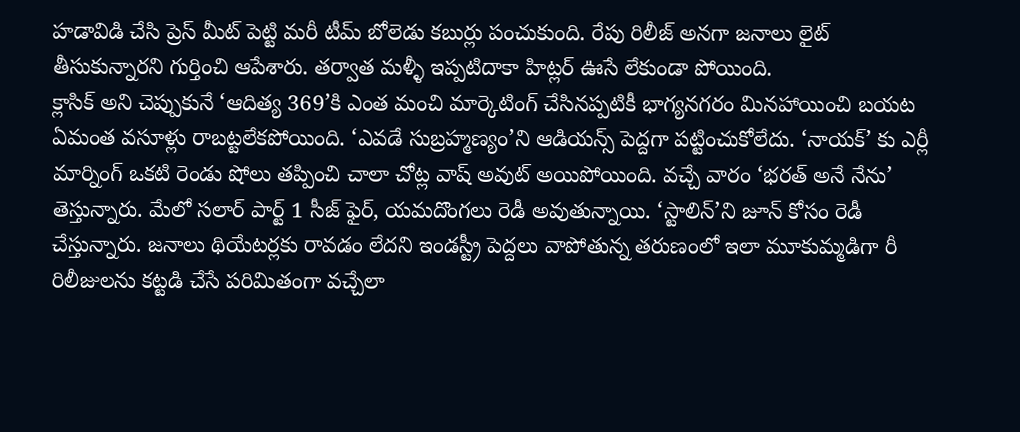హడావిడి చేసి ప్రెస్ మీట్ పెట్టి మరీ టీమ్ బోలెడు కబుర్లు పంచుకుంది. రేపు రిలీజ్ అనగా జనాలు లైట్ తీసుకున్నారని గుర్తించి ఆపేశారు. తర్వాత మళ్ళీ ఇప్పటిదాకా హిట్లర్ ఊసే లేకుండా పోయింది.
క్లాసిక్ అని చెప్పుకునే ‘ఆదిత్య 369’కి ఎంత మంచి మార్కెటింగ్ చేసినప్పటికీ భాగ్యనగరం మినహాయించి బయట ఏమంత వసూళ్లు రాబట్టలేకపోయింది. ‘ఎవడే సుబ్రహ్మణ్యం’ని ఆడియన్స్ పెద్దగా పట్టించుకోలేదు. ‘నాయక్’ కు ఎర్లీ మార్నింగ్ ఒకటి రెండు షోలు తప్పించి చాలా చోట్ల వాష్ అవుట్ అయిపోయింది. వచ్చే వారం ‘భరత్ అనే నేను’ తెస్తున్నారు. మేలో సలార్ పార్ట్ 1 సీజ్ ఫైర్, యమదొంగలు రెడీ అవుతున్నాయి. ‘స్టాలిన్’ని జూన్ కోసం రెడీ చేస్తున్నారు. జనాలు థియేటర్లకు రావడం లేదని ఇండస్ట్రీ పెద్దలు వాపోతున్న తరుణంలో ఇలా మూకుమ్మడిగా రీ రిలీజులను కట్టడి చేసే పరిమితంగా వచ్చేలా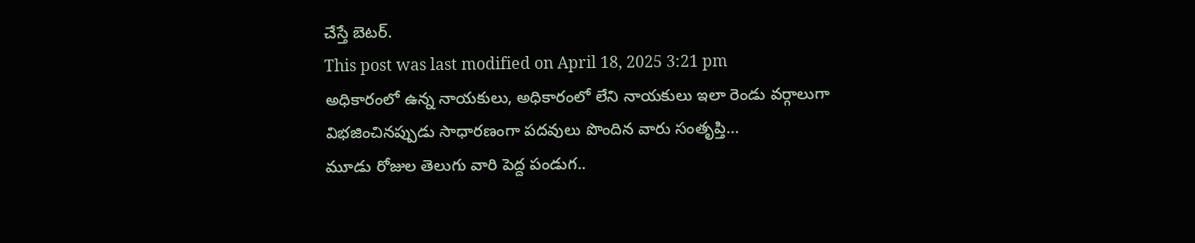చేస్తే బెటర్.
This post was last modified on April 18, 2025 3:21 pm
అధికారంలో ఉన్న నాయకులు, అధికారంలో లేని నాయకులు ఇలా రెండు వర్గాలుగా విభజించినప్పుడు సాధారణంగా పదవులు పొందిన వారు సంతృప్తి…
మూడు రోజుల తెలుగు వారి పెద్ద పండుగ..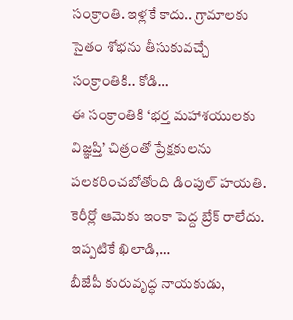సంక్రాంతి. ఇళ్లకే కాదు.. గ్రామాలకు సైతం శోభను తీసుకువచ్చే సంక్రాంతికి.. కోడి…
ఈ సంక్రాంతికి ‘భర్త మహాశయులకు విజ్ఞప్తి’ చిత్రంతో ప్రేక్షకులను పలకరించబోతోంది డింపుల్ హయతి. కెరీర్లో ఆమెకు ఇంకా పెద్ద బ్రేక్ రాలేదు. ఇప్పటికే ఖిలాడి,…
బీజేపీ కురువృద్ధ నాయకుడు,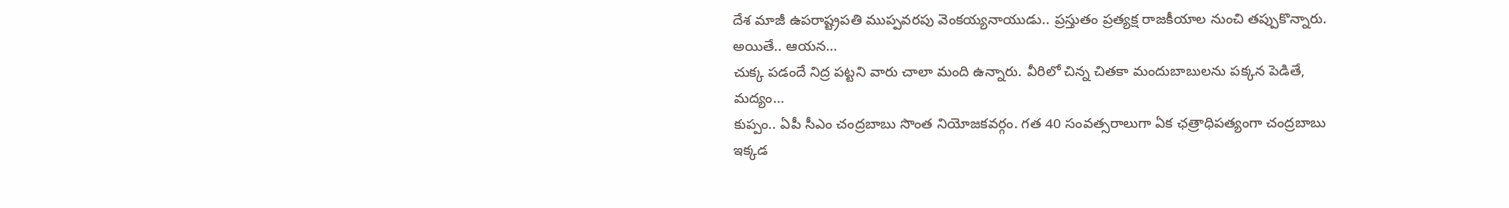దేశ మాజీ ఉపరాష్ట్రపతి ముప్పవరపు వెంకయ్యనాయుడు.. ప్రస్తుతం ప్రత్యక్ష రాజకీయాల నుంచి తప్పుకొన్నారు. అయితే.. ఆయన…
చుక్క పడందే నిద్ర పట్టని వారు చాలా మంది ఉన్నారు. వీరిలో చిన్న చితకా మందుబాబులను పక్కన పెడితే, మద్యం…
కుప్పం.. ఏపీ సీఎం చంద్రబాబు సొంత నియోజకవర్గం. గత 40 సంవత్సరాలుగా ఏక ఛత్రాధిపత్యంగా చంద్రబాబు ఇక్కడ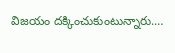విజయం దక్కించుకుంటున్నారు.…